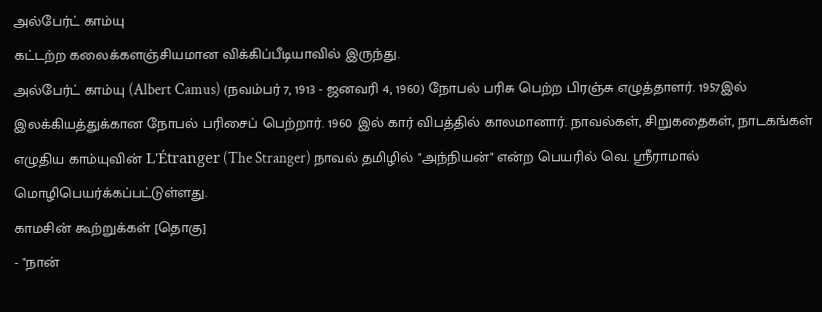அல்பேர்ட் காம்யு
கட்டற்ற கலைக்களஞ்சியமான விக்கிப்பீடியாவில் இருந்து.
அல்பேர்ட் காம்யு (Albert Camus) (நவம்பர் 7, 1913 - ஜனவரி 4, 1960) நோபல் பரிசு பெற்ற பிரஞ்சு எழுத்தாளர். 1957இல் இலக்கியத்துக்கான நோபல் பரிசைப் பெற்றார். 1960 இல் கார் விபத்தில் காலமானார். நாவல்கள், சிறுகதைகள், நாடகங்கள் எழுதிய காம்யுவின் L'Étranger (The Stranger) நாவல் தமிழில் "அந்நியன்" என்ற பெயரில் வெ. ஸ்ரீராமால் மொழிபெயர்க்கப்பட்டுள்ளது.
காமசின் கூற்றுக்கள் [தொகு]
- "நான்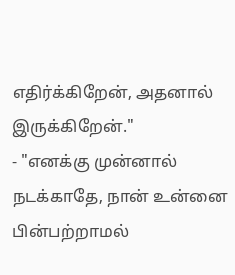எதிர்க்கிறேன், அதனால் இருக்கிறேன்."
- "எனக்கு முன்னால் நடக்காதே, நான் உன்னை பின்பற்றாமல்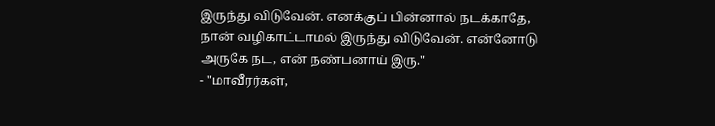இருந்து விடுவேன். எனக்குப் பின்னால் நடக்காதே, நான் வழிகாட்டாமல் இருந்து விடுவேன். என்னோடு அருகே நட, என் நண்பனாய் இரு."
- "மாவீரர்கள்,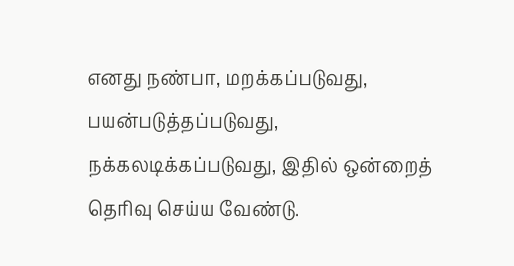எனது நண்பா, மறக்கப்படுவது, பயன்படுத்தப்படுவது, நக்கலடிக்கப்படுவது, இதில் ஒன்றைத் தெரிவு செய்ய வேண்டு.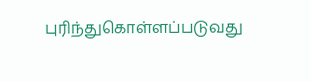புரிந்துகொள்ளப்படுவது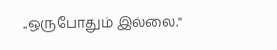..ஒருபோதும் இல்லை."